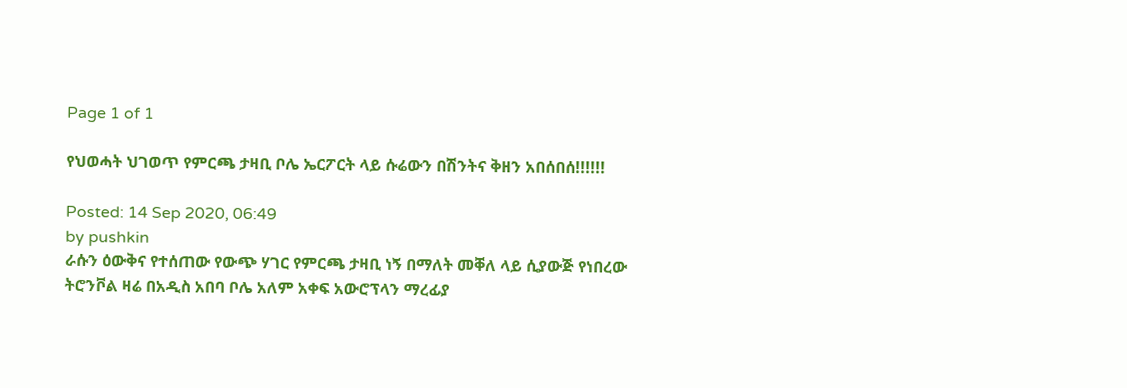Page 1 of 1

የህወሓት ህገወጥ የምርጫ ታዛቢ ቦሌ ኤርፖርት ላይ ሱሬውን በሽንትና ቅዘን አበሰበሰ!!!!!!

Posted: 14 Sep 2020, 06:49
by pushkin
ራሱን ዕውቅና የተሰጠው የውጭ ሃገር የምርጫ ታዛቢ ነኝ በማለት መቐለ ላይ ሲያውጅ የነበረው ትሮንቮል ዛሬ በአዲስ አበባ ቦሌ አለም አቀፍ አውሮፕላን ማረፊያ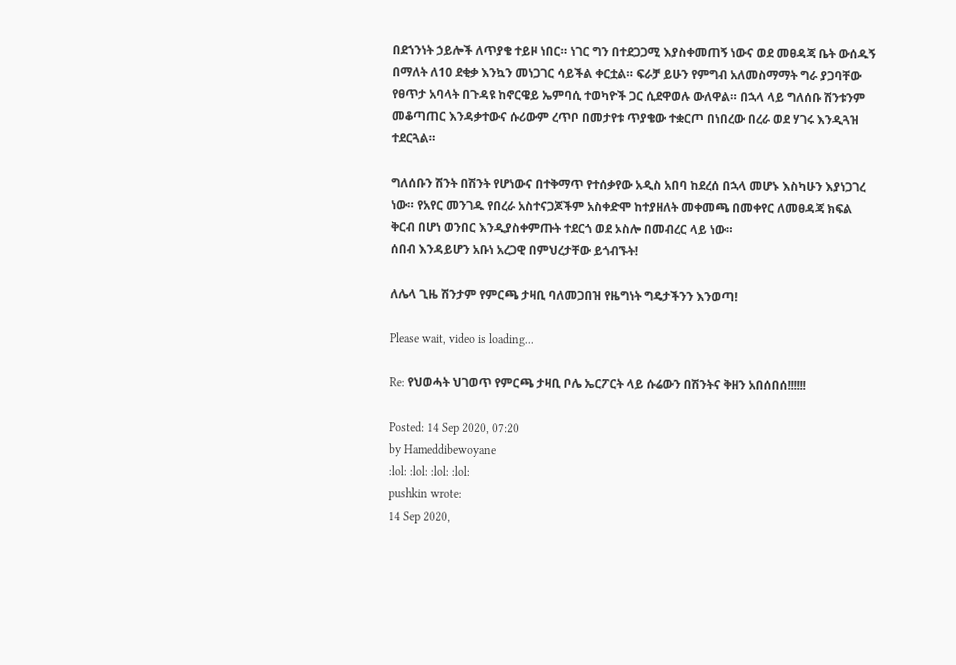በደኀንነት ኃይሎች ለጥያቄ ተይዞ ነበር። ነገር ግን በተደጋጋሚ እያስቀመጠኝ ነውና ወደ መፀዳጃ ቤት ውሰዱኝ በማለት ለ10 ደቂቃ እንኳን መነጋገር ሳይችል ቀርቷል። ፍራቻ ይሁን የምግብ አለመስማማት ግራ ያጋባቸው የፀጥታ አባላት በጉዳዩ ከኖርዌይ ኤምባሲ ተወካዮች ጋር ሲደዋወሉ ውለዋል። በኋላ ላይ ግለሰቡ ሽንቱንም መቆጣጠር እንዳቃተውና ሱሪውም ረጥቦ በመታየቱ ጥያቄው ተቋርጦ በነበረው በረራ ወደ ሃገሩ እንዲጓዝ ተደርጓል።

ግለሰቡን ሽንት በሽንት የሆነውና በተቅማጥ የተሰቃየው አዲስ አበባ ከደረሰ በኋላ መሆኑ እስካሁን እያነጋገረ ነው። የአየር መንገዱ የበረራ አስተናጋጆችም አስቀድሞ ከተያዘለት መቀመጫ በመቀየር ለመፀዳጃ ክፍል ቅርብ በሆነ ወንበር እንዲያስቀምጡት ተደርጎ ወደ ኦስሎ በመብረር ላይ ነው።
ሰበብ እንዳይሆን አቡነ አረጋዊ በምህረታቸው ይጎብኙት!

ለሌላ ጊዜ ሽንታም የምርጫ ታዛቢ ባለመጋበዝ የዜግነት ግዴታችንን እንወጣ!

Please wait, video is loading...

Re: የህወሓት ህገወጥ የምርጫ ታዛቢ ቦሌ ኤርፖርት ላይ ሱሬውን በሽንትና ቅዘን አበሰበሰ!!!!!!

Posted: 14 Sep 2020, 07:20
by Hameddibewoyane
:lol: :lol: :lol: :lol:
pushkin wrote:
14 Sep 2020,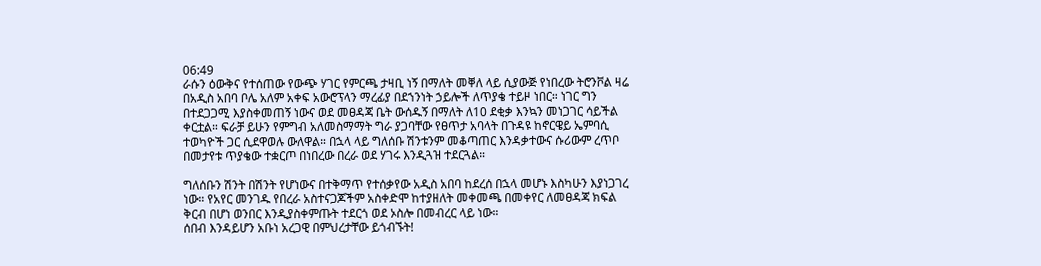06:49
ራሱን ዕውቅና የተሰጠው የውጭ ሃገር የምርጫ ታዛቢ ነኝ በማለት መቐለ ላይ ሲያውጅ የነበረው ትሮንቮል ዛሬ በአዲስ አበባ ቦሌ አለም አቀፍ አውሮፕላን ማረፊያ በደኀንነት ኃይሎች ለጥያቄ ተይዞ ነበር። ነገር ግን በተደጋጋሚ እያስቀመጠኝ ነውና ወደ መፀዳጃ ቤት ውሰዱኝ በማለት ለ10 ደቂቃ እንኳን መነጋገር ሳይችል ቀርቷል። ፍራቻ ይሁን የምግብ አለመስማማት ግራ ያጋባቸው የፀጥታ አባላት በጉዳዩ ከኖርዌይ ኤምባሲ ተወካዮች ጋር ሲደዋወሉ ውለዋል። በኋላ ላይ ግለሰቡ ሽንቱንም መቆጣጠር እንዳቃተውና ሱሪውም ረጥቦ በመታየቱ ጥያቄው ተቋርጦ በነበረው በረራ ወደ ሃገሩ እንዲጓዝ ተደርጓል።

ግለሰቡን ሽንት በሽንት የሆነውና በተቅማጥ የተሰቃየው አዲስ አበባ ከደረሰ በኋላ መሆኑ እስካሁን እያነጋገረ ነው። የአየር መንገዱ የበረራ አስተናጋጆችም አስቀድሞ ከተያዘለት መቀመጫ በመቀየር ለመፀዳጃ ክፍል ቅርብ በሆነ ወንበር እንዲያስቀምጡት ተደርጎ ወደ ኦስሎ በመብረር ላይ ነው።
ሰበብ እንዳይሆን አቡነ አረጋዊ በምህረታቸው ይጎብኙት!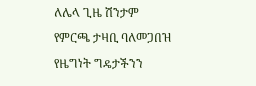ለሌላ ጊዜ ሽንታም የምርጫ ታዛቢ ባለመጋበዝ የዜግነት ግዴታችንን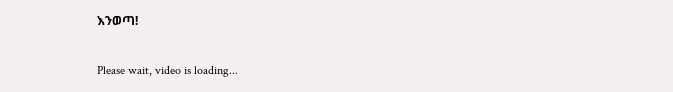እንወጣ!

Please wait, video is loading...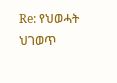Re: የህወሓት ህገወጥ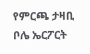የምርጫ ታዛቢ ቦሌ ኤርፖርት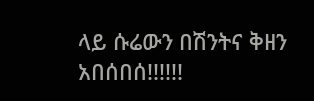ላይ ሱሬውን በሽንትና ቅዘን አበሰበሰ!!!!!!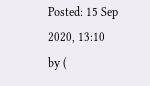Posted: 15 Sep 2020, 13:10
by (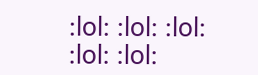:lol: :lol: :lol: :lol: :lol: